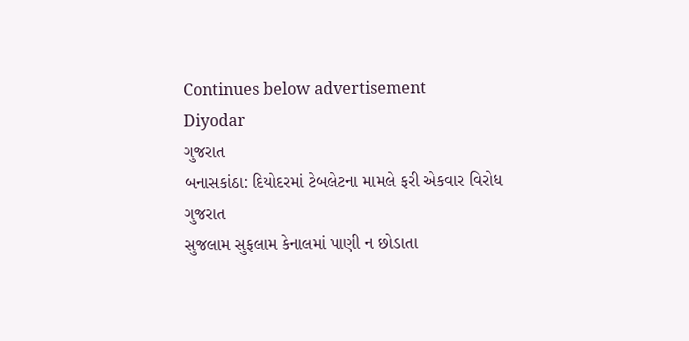Continues below advertisement
Diyodar
ગુજરાત
બનાસકાંઠા: દિયોદરમાં ટેબલેટના મામલે ફરી એકવાર વિરોધ
ગુજરાત
સુજલામ સુફલામ કેનાલમાં પાણી ન છોડાતા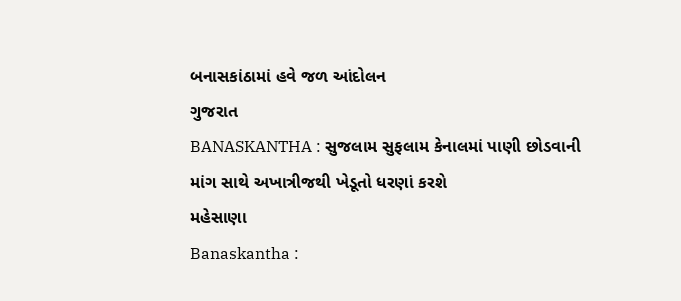બનાસકાંઠામાં હવે જળ આંદોલન
ગુજરાત
BANASKANTHA : સુજલામ સુફલામ કેનાલમાં પાણી છોડવાની માંગ સાથે અખાત્રીજથી ખેડૂતો ધરણાં કરશે
મહેસાણા
Banaskantha :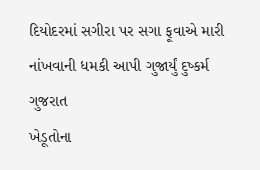દિયોદરમાં સગીરા પર સગા ફૂવાએ મારી નાંખવાની ધમકી આપી ગુજાર્યું દુષ્કર્મ
ગુજરાત
ખેડૂતોના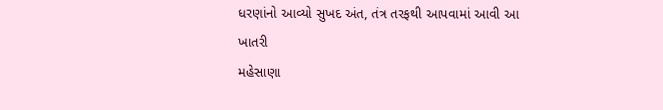ધરણાંનો આવ્યો સુખદ અંત, તંત્ર તરફથી આપવામાં આવી આ ખાતરી
મહેસાણા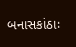બનાસકાંઠાઃ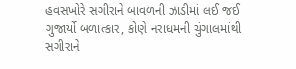હવસખોરે સગીરાને બાવળની ઝાડીમાં લઈ જઈ ગુજાર્યો બળાત્કાર, કોણે નરાધમની ચુંગાલમાંથી સગીરાને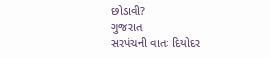છોડાવી?
ગુજરાત
સરપંચની વાતઃ દિયોદર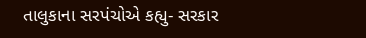તાલુકાના સરપંચોએ કહ્યુ- સરકાર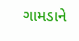ગામડાને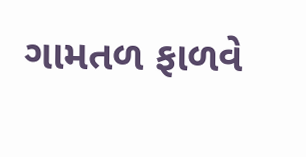ગામતળ ફાળવે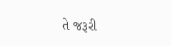તે જરૂરી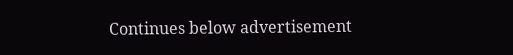Continues below advertisement